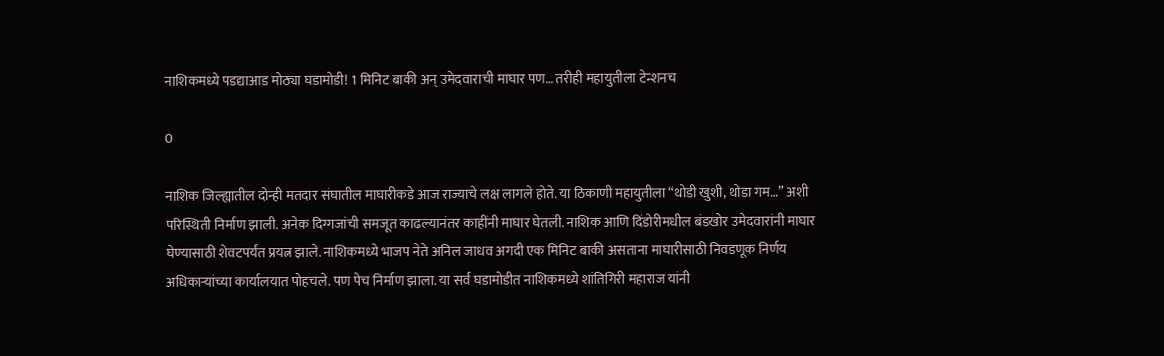नाशिकमध्ये पडद्याआड मोठ्या घडामोडी! 1 मिनिट बाकी अन् उमेदवाराची माघार पण… तरीही महायुतीला टेन्शनच

0

नाशिक जिल्ह्यातील दोन्ही मतदार संघातील माघारीकडे आज राज्याचे लक्ष लागले होते. या ठिकाणी महायुतीला “थोडी खुशी, थोडा गम…” अशी परिस्थिती निर्माण झाली. अनेक दिग्गजांची समजूत काढल्यानंतर काहींनी माघार घेतली. नाशिक आणि दिंडोरीमधील बंडखोर उमेदवारांनी माघार घेण्यासाठी शेवटपर्यंत प्रयत्न झाले. नाशिकमध्ये भाजप नेते अनिल जाधव अगदी एक मिनिट बाकी असताना माघारीसाठी निवडणूक निर्णय अधिकाऱ्यांच्या कार्यालयात पोहचले. पण पेच निर्माण झाला. या सर्व घडामोडीत नाशिकमध्ये शांतिगिरी महाराज यांनी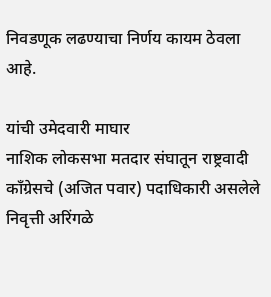निवडणूक लढण्याचा निर्णय कायम ठेवला आहे.

यांची उमेदवारी माघार
नाशिक लोकसभा मतदार संघातून राष्ट्रवादी काँग्रेसचे (अजित पवार) पदाधिकारी असलेले निवृत्ती अरिंगळे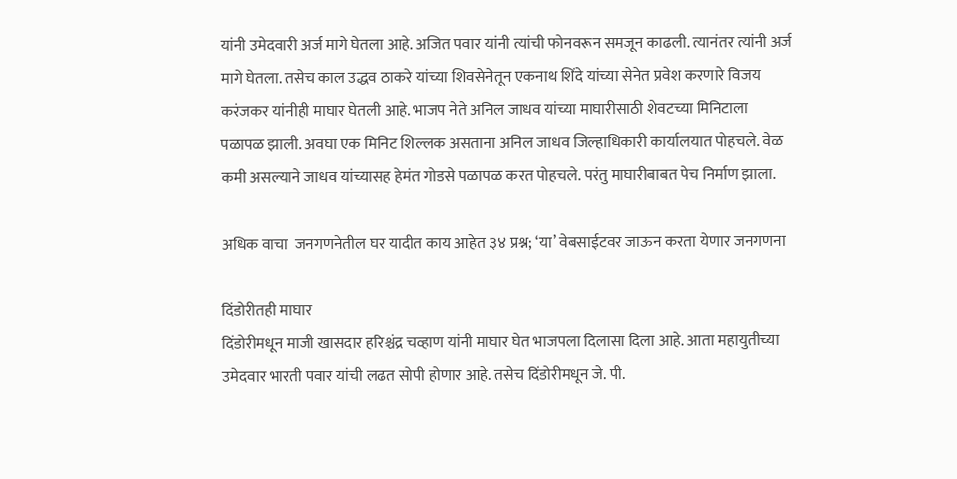यांनी उमेदवारी अर्ज मागे घेतला आहे. अजित पवार यांनी त्यांची फोनवरून समजून काढली. त्यानंतर त्यांनी अर्ज मागे घेतला. तसेच काल उद्धव ठाकरे यांच्या शिवसेनेतून एकनाथ शिंदे यांच्या सेनेत प्रवेश करणारे विजय करंजकर यांनीही माघार घेतली आहे. भाजप नेते अनिल जाधव यांच्या माघारीसाठी शेवटच्या मिनिटाला पळापळ झाली. अवघा एक मिनिट शिल्लक असताना अनिल जाधव जिल्हाधिकारी कार्यालयात पोहचले. वेळ कमी असल्याने जाधव यांच्यासह हेमंत गोडसे पळापळ करत पोहचले. परंतु माघारीबाबत पेच निर्माण झाला.

अधिक वाचा  जनगणनेतील घर यादीत काय आहेत ३४ प्रश्न; ‘या’ वेबसाईटवर जाऊन करता येणार जनगणना

दिंडोरीतही माघार
दिंडोरीमधून माजी खासदार हरिश्चंद्र चव्हाण यांनी माघार घेत भाजपला दिलासा दिला आहे. आता महायुतीच्या उमेदवार भारती पवार यांची लढत सोपी होणार आहे. तसेच दिंडोरीमधून जे. पी.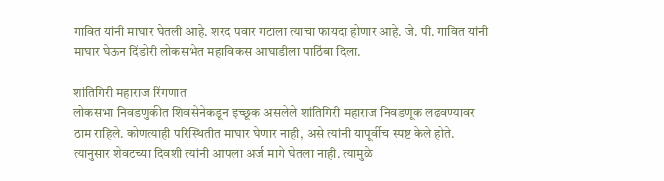गावित यांनी माघार घेतली आहे. शरद पवार गटाला त्याचा फायदा होणार आहे. जे. पी. गावित यांनी माघार घेऊन दिंडोरी लोकसभेत महाविकस आघाडीला पाठिंबा दिला.

शांतिगिरी महाराज रिंगणात
लोकसभा निवडणुकीत शिवसेनेकडून इच्छूक असलेले शांतिगिरी महाराज निवडणूक लढवण्यावर ठाम राहिले. कोणत्याही परिस्थितीत माघार घेणार नाही, असे त्यांनी यापूर्वीच स्पष्ट केले होते. त्यानुसार शेवटच्या दिवशी त्यांनी आपला अर्ज मागे घेतला नाही. त्यामुळे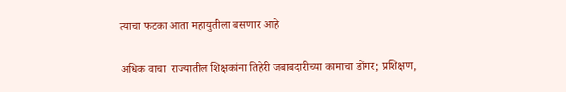त्याचा फटका आता महायुतीला बसणार आहे

अधिक वाचा  राज्यातील शिक्षकांना तिहेरी जबाबदारीच्या कामाचा डोंगर; प्रशिक्षण,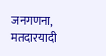जनगणना, मतदारयादी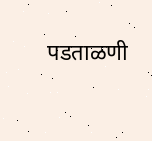पडताळणी